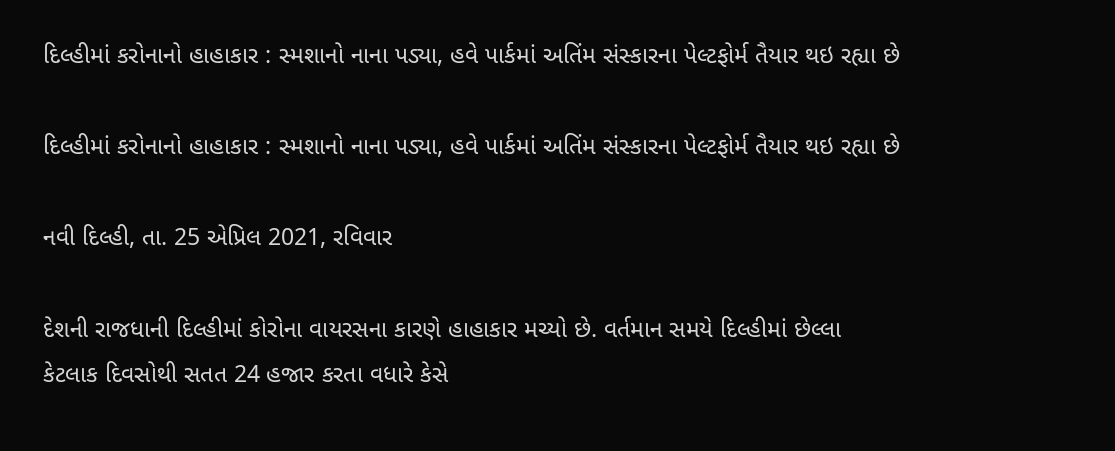દિલ્હીમાં કરોનાનો હાહાકાર : સ્મશાનો નાના પડ્યા, હવે પાર્કમાં અતિંમ સંસ્કારના પેલ્ટફોર્મ તૈયાર થઇ રહ્યા છે

દિલ્હીમાં કરોનાનો હાહાકાર : સ્મશાનો નાના પડ્યા, હવે પાર્કમાં અતિંમ સંસ્કારના પેલ્ટફોર્મ તૈયાર થઇ રહ્યા છે

નવી દિલ્હી, તા. 25 એપ્રિલ 2021, રવિવાર

દેશની રાજધાની દિલ્હીમાં કોરોના વાયરસના કારણે હાહાકાર મચ્યો છે. વર્તમાન સમયે દિલ્હીમાં છેલ્લા કેટલાક દિવસોથી સતત 24 હજાર કરતા વધારે કેસે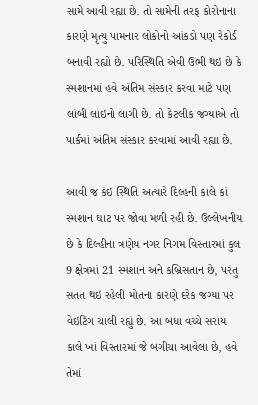સામે આવી રહ્યા છે. તો સામેની તરફ કોરોનાના કારણે મૃત્યુ પામનાર લોકોનો આંકડો પણ રેકોર્ડ બનાવી રહ્યો છે. પરિસ્થિતિ એવી ઉભી થઇ છે કે સ્મશાનમાં હવે અંતિમ સંસ્કાર કરવા માટે પણ લાંબી લાઇનો લાગી છે. તો કેટલીક જગ્યાએ તો પાર્કમાં અંતિમ સંસ્કાર કરવામાં આવી રહ્યા છે.

આવી જ કંઇ સ્થિતિ અત્યારે દિલ્હની કાલે કાં સ્મશાન ઘાટ પર જોવા મળી રહી છે. ઉલ્લેખનીય છે કે દિલ્હીના ત્રણેય નગર નિગમ વિસ્તારમાં કુલ 9 ક્ષેત્રમાં 21 સ્મશાન અને કબ્રિસતાન છે, પરંતુ સતત થઇ રહેલી મોતના કારણે દરેક જગ્યા પર વેઇટિંગ ચાલી રહ્યું છે. આ બધા વચ્ચે સરાય કાલે ખાં વિસ્તારમાં જે બગીચા આવેલા છે, હવે તેમાં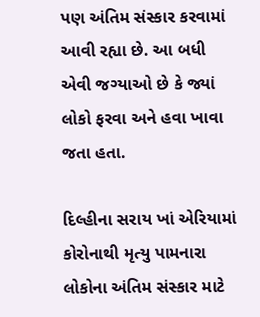પણ અંતિમ સંસ્કાર કરવામાં આવી રહ્યા છે. આ બધી એવી જગ્યાઓ છે કે જ્યાં લોકો ફરવા અને હવા ખાવા જતા હતા.

દિલ્હીના સરાય ખાં એરિયામાં કોરોનાથી મૃત્યુ પામનારા લોકોના અંતિમ સંસ્કાર માટે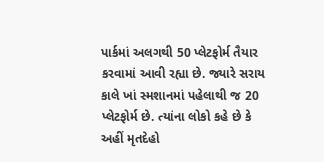પાર્કમાં અલગથી 50 પ્લેટફોર્મ તૈયાર કરવામાં આવી રહ્યા છે. જ્યારે સરાય કાલે ખાં સ્મશાનમાં પહેલાથી જ 20 પ્લેટફોર્મ છે. ત્યાંના લોકો કહે છે કે અહીં મૃતદેહો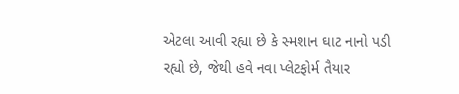એટલા આવી રહ્યા છે કે સ્મશાન ઘાટ નાનો પડી રહ્યો છે, જેથી હવે નવા પ્લેટફોર્મ તૈયાર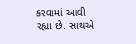કરવામાં આવી રહ્યા છે. સાથએ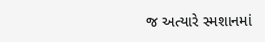જ અત્યારે સ્મશાનમાં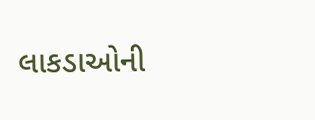લાકડાઓની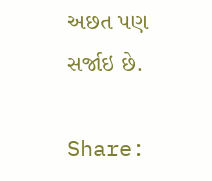અછત પણ સર્જાઇ છે.

Share: